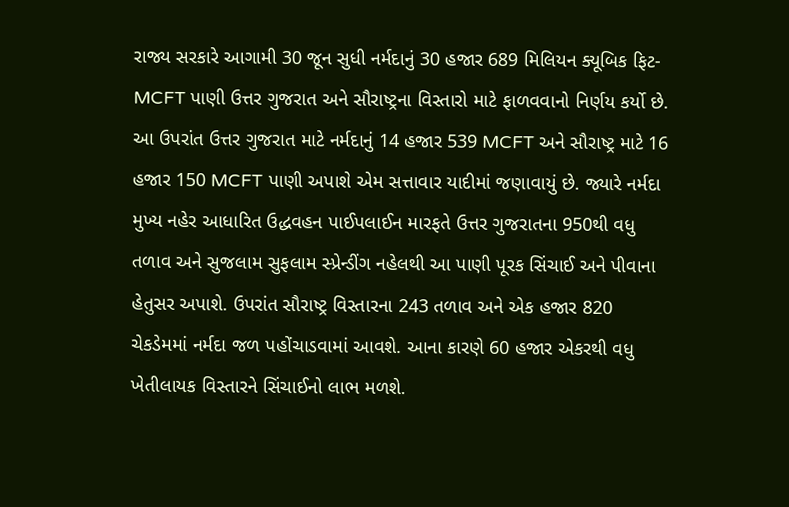રાજ્ય સરકારે આગામી 30 જૂન સુધી નર્મદાનું 30 હજાર 689 મિલિયન ક્યૂબિક ફિટ- MCFT પાણી ઉત્તર ગુજરાત અને સૌરાષ્ટ્રના વિસ્તારો માટે ફાળવવાનો નિર્ણય કર્યો છે. આ ઉપરાંત ઉત્તર ગુજરાત માટે નર્મદાનું 14 હજાર 539 MCFT અને સૌરાષ્ટ્ર માટે 16 હજાર 150 MCFT પાણી અપાશે એમ સત્તાવાર યાદીમાં જણાવાયું છે. જ્યારે નર્મદા મુખ્ય નહેર આધારિત ઉદ્ધવહન પાઈપલાઈન મારફતે ઉત્તર ગુજરાતના 950થી વધુ તળાવ અને સુજલામ સુફલામ સ્પ્રેન્ડીંગ નહેલથી આ પાણી પૂરક સિંચાઈ અને પીવાના હેતુસર અપાશે. ઉપરાંત સૌરાષ્ટ્ર વિસ્તારના 243 તળાવ અને એક હજાર 820 ચેકડેમમાં નર્મદા જળ પહોંચાડવામાં આવશે. આના કારણે 60 હજાર એકરથી વધુ ખેતીલાયક વિસ્તારને સિંચાઈનો લાભ મળશે.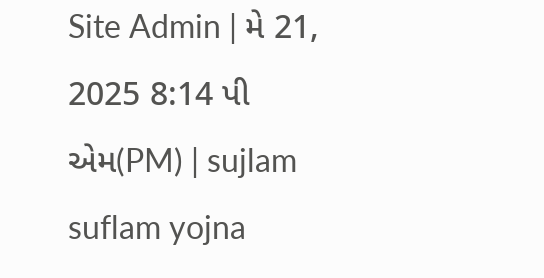Site Admin | મે 21, 2025 8:14 પી એમ(PM) | sujlam suflam yojna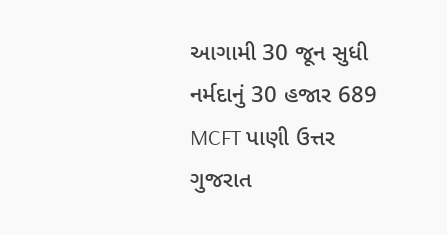આગામી 30 જૂન સુધી નર્મદાનું 30 હજાર 689 MCFT પાણી ઉત્તર ગુજરાત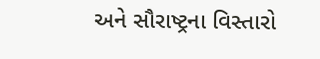અને સૌરાષ્ટ્રના વિસ્તારો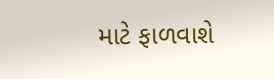માટે ફાળવાશે